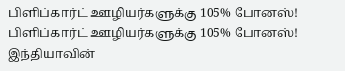பிளிப்கார்ட் ஊழியர்களுக்கு 105% போனஸ்!
பிளிப்கார்ட் ஊழியர்களுக்கு 105% போனஸ்!
இந்தியாவின்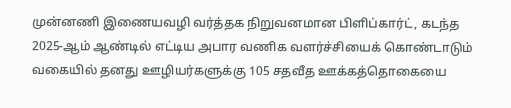முன்னணி இணையவழி வர்த்தக நிறுவனமான பிளிப்கார்ட், கடந்த 2025-ஆம் ஆண்டில் எட்டிய அபார வணிக வளர்ச்சியைக் கொண்டாடும் வகையில் தனது ஊழியர்களுக்கு 105 சதவீத ஊக்கத்தொகையை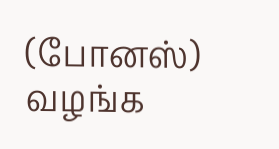(போனஸ்) வழங்க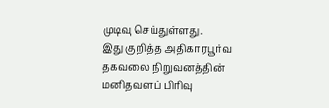முடிவு செய்துள்ளது.
இது குறித்த அதிகாரபூர்வ தகவலை நிறுவனத்தின் மனிதவளப் பிரிவு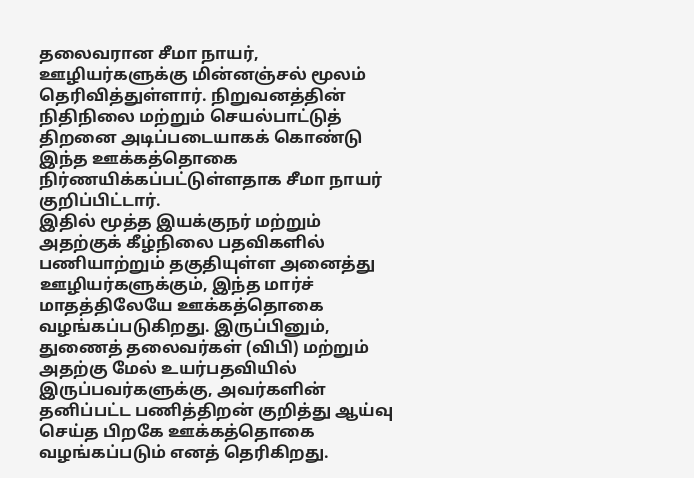தலைவரான சீமா நாயர், ஊழியர்களுக்கு மின்னஞ்சல் மூலம் தெரிவித்துள்ளார். நிறுவனத்தின் நிதிநிலை மற்றும் செயல்பாட்டுத் திறனை அடிப்படையாகக் கொண்டு இந்த ஊக்கத்தொகை நிர்ணயிக்கப்பட்டுள்ளதாக சீமா நாயர் குறிப்பிட்டார்.
இதில் மூத்த இயக்குநர் மற்றும் அதற்குக் கீழ்நிலை பதவிகளில் பணியாற்றும் தகுதியுள்ள அனைத்து ஊழியர்களுக்கும், இந்த மார்ச் மாதத்திலேயே ஊக்கத்தொகை வழங்கப்படுகிறது. இருப்பினும், துணைத் தலைவர்கள் (விபி) மற்றும் அதற்கு மேல் உயர்பதவியில் இருப்பவர்களுக்கு, அவர்களின் தனிப்பட்ட பணித்திறன் குறித்து ஆய்வு செய்த பிறகே ஊக்கத்தொகை வழங்கப்படும் எனத் தெரிகிறது.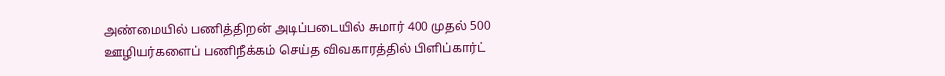அண்மையில் பணித்திறன் அடிப்படையில் சுமார் 400 முதல் 500 ஊழியர்களைப் பணிநீக்கம் செய்த விவகாரத்தில் பிளிப்கார்ட்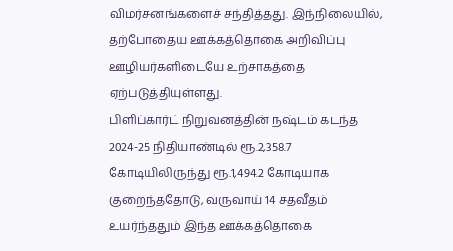விமர்சனங்களைச் சந்தித்தது. இந்நிலையில், தற்போதைய ஊக்கத்தொகை அறிவிப்பு ஊழியர்களிடையே உற்சாகத்தை ஏற்படுத்தியுள்ளது.
பிளிப்கார்ட் நிறுவனத்தின் நஷ்டம் கடந்த 2024-25 நிதியாண்டில் ரூ.2,358.7 கோடியிலிருந்து ரூ.1,494.2 கோடியாக குறைந்ததோடு, வருவாய் 14 சதவீதம் உயர்ந்ததும் இந்த ஊக்கத்தொகை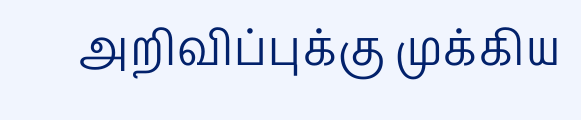அறிவிப்புக்கு முக்கிய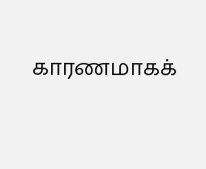காரணமாகக்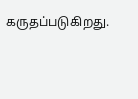கருதப்படுகிறது.